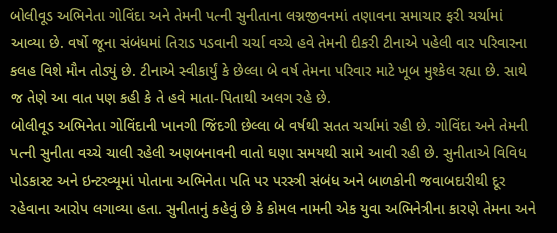બોલીવૂડ અભિનેતા ગોવિંદા અને તેમની પત્ની સુનીતાના લગ્નજીવનમાં તણાવના સમાચાર ફરી ચર્ચામાં આવ્યા છે. વર્ષો જૂના સંબંધમાં તિરાડ પડવાની ચર્ચા વચ્ચે હવે તેમની દીકરી ટીનાએ પહેલી વાર પરિવારના કલહ વિશે મૌન તોડ્યું છે. ટીનાએ સ્વીકાર્યું કે છેલ્લા બે વર્ષ તેમના પરિવાર માટે ખૂબ મુશ્કેલ રહ્યા છે. સાથે જ તેણે આ વાત પણ કહી કે તે હવે માતા-પિતાથી અલગ રહે છે.
બોલીવૂડ અભિનેતા ગોવિંદાની ખાનગી જિંદગી છેલ્લા બે વર્ષથી સતત ચર્ચામાં રહી છે. ગોવિંદા અને તેમની પત્ની સુનીતા વચ્ચે ચાલી રહેલી અણબનાવની વાતો ઘણા સમયથી સામે આવી રહી છે. સુનીતાએ વિવિધ પોડકાસ્ટ અને ઇન્ટરવ્યૂમાં પોતાના અભિનેતા પતિ પર પરસ્ત્રી સંબંધ અને બાળકોની જવાબદારીથી દૂર રહેવાના આરોપ લગાવ્યા હતા. સુનીતાનું કહેવું છે કે કોમલ નામની એક યુવા અભિનેત્રીના કારણે તેમના અને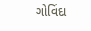ગોવિંદા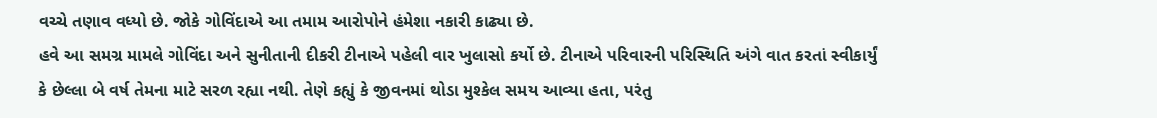વચ્ચે તણાવ વધ્યો છે. જોકે ગોવિંદાએ આ તમામ આરોપોને હંમેશા નકારી કાઢ્યા છે.
હવે આ સમગ્ર મામલે ગોવિંદા અને સુનીતાની દીકરી ટીનાએ પહેલી વાર ખુલાસો કર્યો છે. ટીનાએ પરિવારની પરિસ્થિતિ અંગે વાત કરતાં સ્વીકાર્યું કે છેલ્લા બે વર્ષ તેમના માટે સરળ રહ્યા નથી. તેણે કહ્યું કે જીવનમાં થોડા મુશ્કેલ સમય આવ્યા હતા, પરંતુ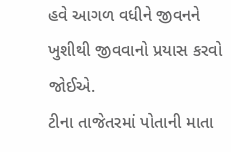હવે આગળ વધીને જીવનને ખુશીથી જીવવાનો પ્રયાસ કરવો જોઈએ.
ટીના તાજેતરમાં પોતાની માતા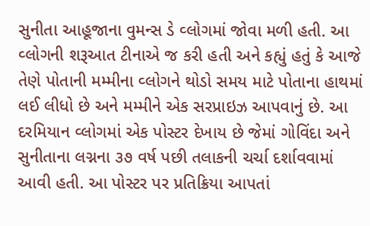સુનીતા આહૂજાના વુમન્સ ડે વ્લોગમાં જોવા મળી હતી. આ વ્લોગની શરૂઆત ટીનાએ જ કરી હતી અને કહ્યું હતું કે આજે તેણે પોતાની મમ્મીના વ્લોગને થોડો સમય માટે પોતાના હાથમાં લઈ લીધો છે અને મમ્મીને એક સરપ્રાઇઝ આપવાનું છે. આ દરમિયાન વ્લોગમાં એક પોસ્ટર દેખાય છે જેમાં ગોવિંદા અને સુનીતાના લગ્નના ૩૭ વર્ષ પછી તલાકની ચર્ચા દર્શાવવામાં આવી હતી. આ પોસ્ટર પર પ્રતિક્રિયા આપતાં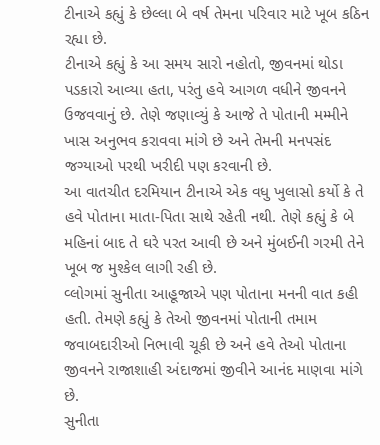ટીનાએ કહ્યું કે છેલ્લા બે વર્ષ તેમના પરિવાર માટે ખૂબ કઠિન રહ્યા છે.
ટીનાએ કહ્યું કે આ સમય સારો નહોતો, જીવનમાં થોડા પડકારો આવ્યા હતા, પરંતુ હવે આગળ વધીને જીવનને ઉજવવાનું છે. તેણે જણાવ્યું કે આજે તે પોતાની મમ્મીને ખાસ અનુભવ કરાવવા માંગે છે અને તેમની મનપસંદ જગ્યાઓ પરથી ખરીદી પણ કરવાની છે.
આ વાતચીત દરમિયાન ટીનાએ એક વધુ ખુલાસો કર્યો કે તે હવે પોતાના માતા-પિતા સાથે રહેતી નથી. તેણે કહ્યું કે બે મહિનાં બાદ તે ઘરે પરત આવી છે અને મુંબઈની ગરમી તેને ખૂબ જ મુશ્કેલ લાગી રહી છે.
વ્લોગમાં સુનીતા આહૂજાએ પણ પોતાના મનની વાત કહી હતી. તેમણે કહ્યું કે તેઓ જીવનમાં પોતાની તમામ જવાબદારીઓ નિભાવી ચૂકી છે અને હવે તેઓ પોતાના જીવનને રાજાશાહી અંદાજમાં જીવીને આનંદ માણવા માંગે છે.
સુનીતા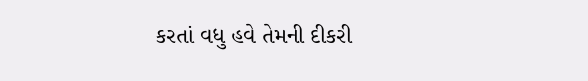કરતાં વધુ હવે તેમની દીકરી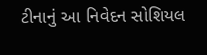ટીનાનું આ નિવેદન સોશિયલ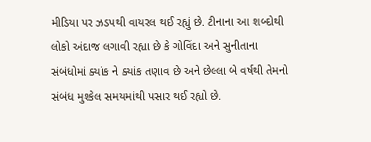મીડિયા પર ઝડપથી વાયરલ થઈ રહ્યું છે. ટીનાના આ શબ્દોથી લોકો અંદાજ લગાવી રહ્યા છે કે ગોવિંદા અને સુનીતાના સંબંધોમાં ક્યાંક ને ક્યાંક તણાવ છે અને છેલ્લા બે વર્ષથી તેમનો સંબંધ મુશ્કેલ સમયમાંથી પસાર થઈ રહ્યો છે.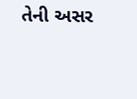તેની અસર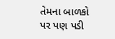તેમના બાળકો પર પણ પડી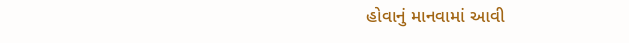હોવાનું માનવામાં આવી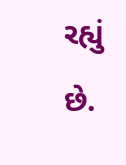રહ્યું છે.